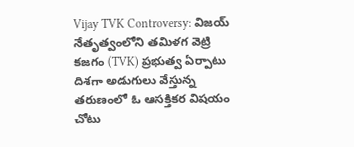Vijay TVK Controversy: విజయ్ నేతృత్వంలోని తమిళగ వెట్రి కజగం (TVK) ప్రభుత్వ ఏర్పాటు దిశగా అడుగులు వేస్తున్న తరుణంలో ఓ ఆసక్తికర విషయం చోటు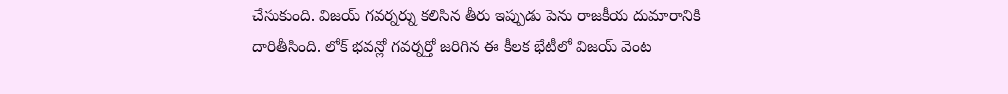చేసుకుంది. విజయ్ గవర్నర్ను కలిసిన తీరు ఇప్పుడు పెను రాజకీయ దుమారానికి దారితీసింది. లోక్ భవన్లో గవర్నర్తో జరిగిన ఈ కీలక భేటీలో విజయ్ వెంట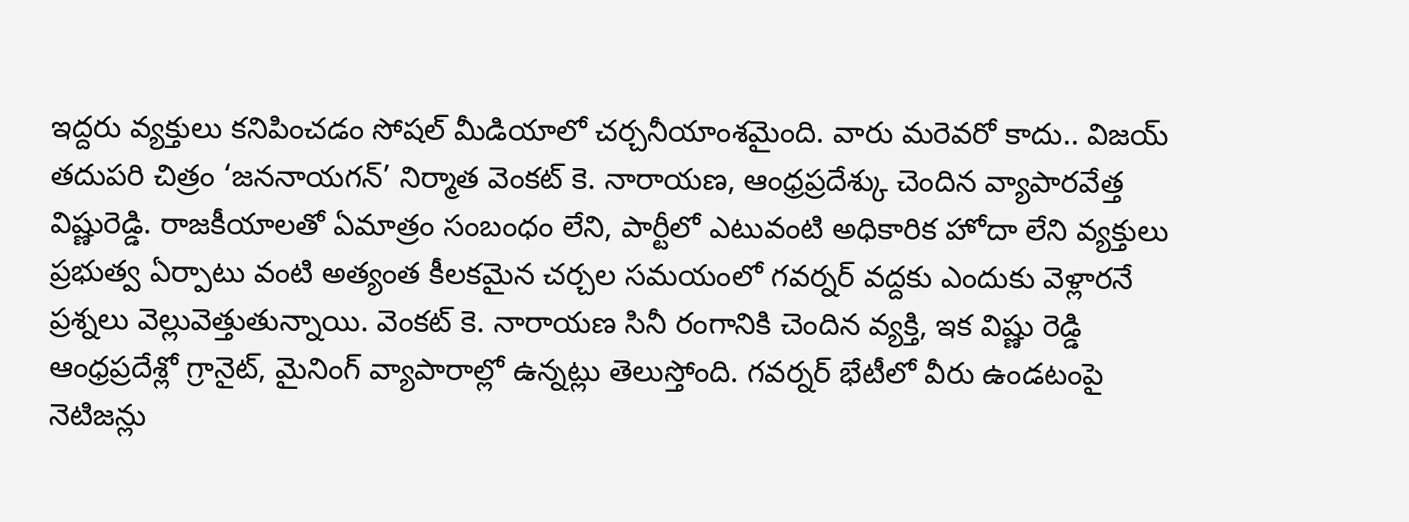ఇద్దరు వ్యక్తులు కనిపించడం సోషల్ మీడియాలో చర్చనీయాంశమైంది. వారు మరెవరో కాదు.. విజయ్ తదుపరి చిత్రం ‘జననాయగన్’ నిర్మాత వెంకట్ కె. నారాయణ, ఆంధ్రప్రదేశ్కు చెందిన వ్యాపారవేత్త విష్ణురెడ్డి. రాజకీయాలతో ఏమాత్రం సంబంధం లేని, పార్టీలో ఎటువంటి అధికారిక హోదా లేని వ్యక్తులు ప్రభుత్వ ఏర్పాటు వంటి అత్యంత కీలకమైన చర్చల సమయంలో గవర్నర్ వద్దకు ఎందుకు వెళ్లారనే ప్రశ్నలు వెల్లువెత్తుతున్నాయి. వెంకట్ కె. నారాయణ సినీ రంగానికి చెందిన వ్యక్తి, ఇక విష్ణు రెడ్డి ఆంధ్రప్రదేశ్లో గ్రానైట్, మైనింగ్ వ్యాపారాల్లో ఉన్నట్లు తెలుస్తోంది. గవర్నర్ భేటీలో వీరు ఉండటంపై నెటిజన్లు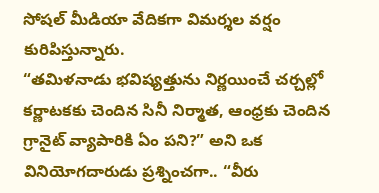సోషల్ మీడియా వేదికగా విమర్శల వర్షం కురిపిస్తున్నారు.
“తమిళనాడు భవిష్యత్తును నిర్ణయించే చర్చల్లో కర్ణాటకకు చెందిన సినీ నిర్మాత, ఆంధ్రకు చెందిన గ్రానైట్ వ్యాపారికి ఏం పని?” అని ఒక వినియోగదారుడు ప్రశ్నించగా.. “వీరు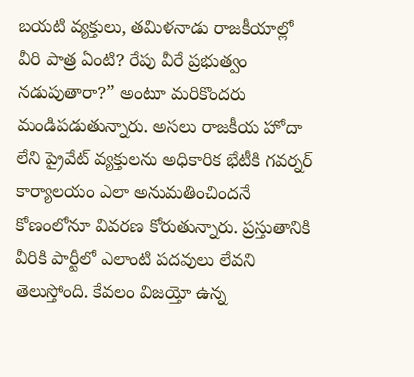బయటి వ్యక్తులు, తమిళనాడు రాజకీయాల్లో వీరి పాత్ర ఏంటి? రేపు వీరే ప్రభుత్వం నడుపుతారా?” అంటూ మరికొందరు మండిపడుతున్నారు. అసలు రాజకీయ హోదా లేని ప్రైవేట్ వ్యక్తులను అధికారిక భేటీకి గవర్నర్ కార్యాలయం ఎలా అనుమతించిందనే కోణంలోనూ వివరణ కోరుతున్నారు. ప్రస్తుతానికి వీరికి పార్టీలో ఎలాంటి పదవులు లేవని తెలుస్తోంది. కేవలం విజయ్తో ఉన్న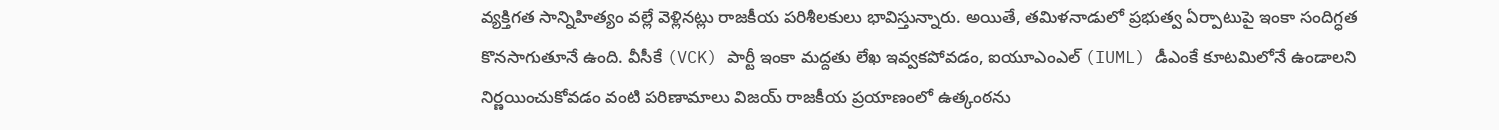వ్యక్తిగత సాన్నిహిత్యం వల్లే వెళ్లినట్లు రాజకీయ పరిశీలకులు భావిస్తున్నారు. అయితే, తమిళనాడులో ప్రభుత్వ ఏర్పాటుపై ఇంకా సందిగ్ధత కొనసాగుతూనే ఉంది. వీసీకే (VCK) పార్టీ ఇంకా మద్దతు లేఖ ఇవ్వకపోవడం, ఐయూఎంఎల్ (IUML) డీఎంకే కూటమిలోనే ఉండాలని నిర్ణయించుకోవడం వంటి పరిణామాలు విజయ్ రాజకీయ ప్రయాణంలో ఉత్కంఠను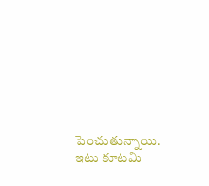పెంచుతున్నాయి. ఇటు కూటమి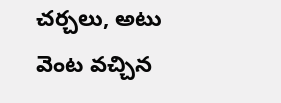చర్చలు, అటు వెంట వచ్చిన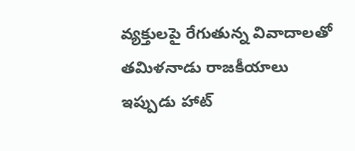వ్యక్తులపై రేగుతున్న వివాదాలతో తమిళనాడు రాజకీయాలు ఇప్పుడు హాట్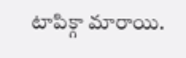టాపిక్గా మారాయి.